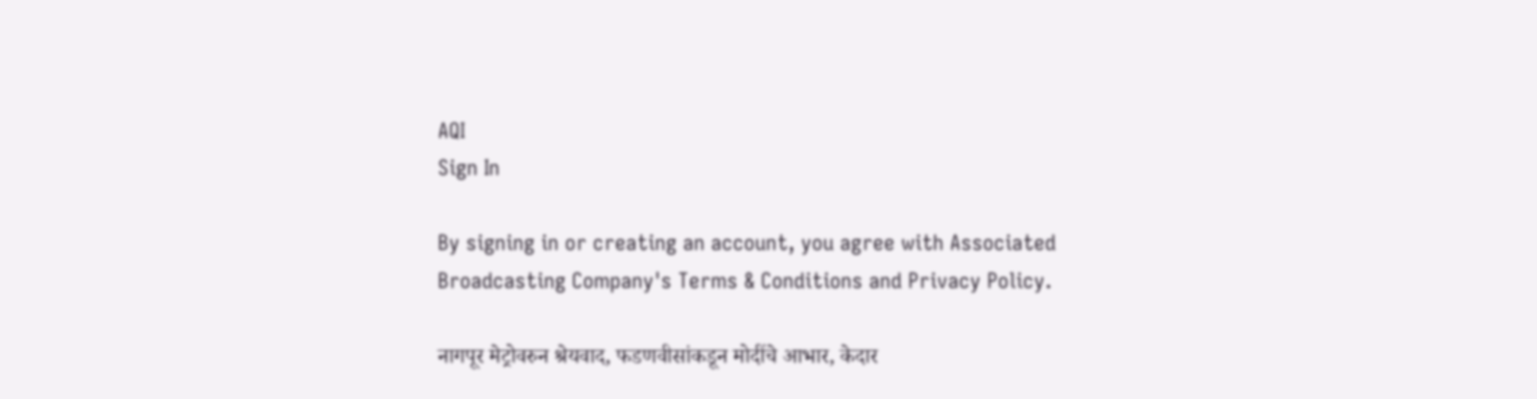AQI
Sign In

By signing in or creating an account, you agree with Associated Broadcasting Company's Terms & Conditions and Privacy Policy.

नागपूर मेट्रोवरुन श्रेयवाद, फडणवीसांकडून मोदींचे आभार, केदार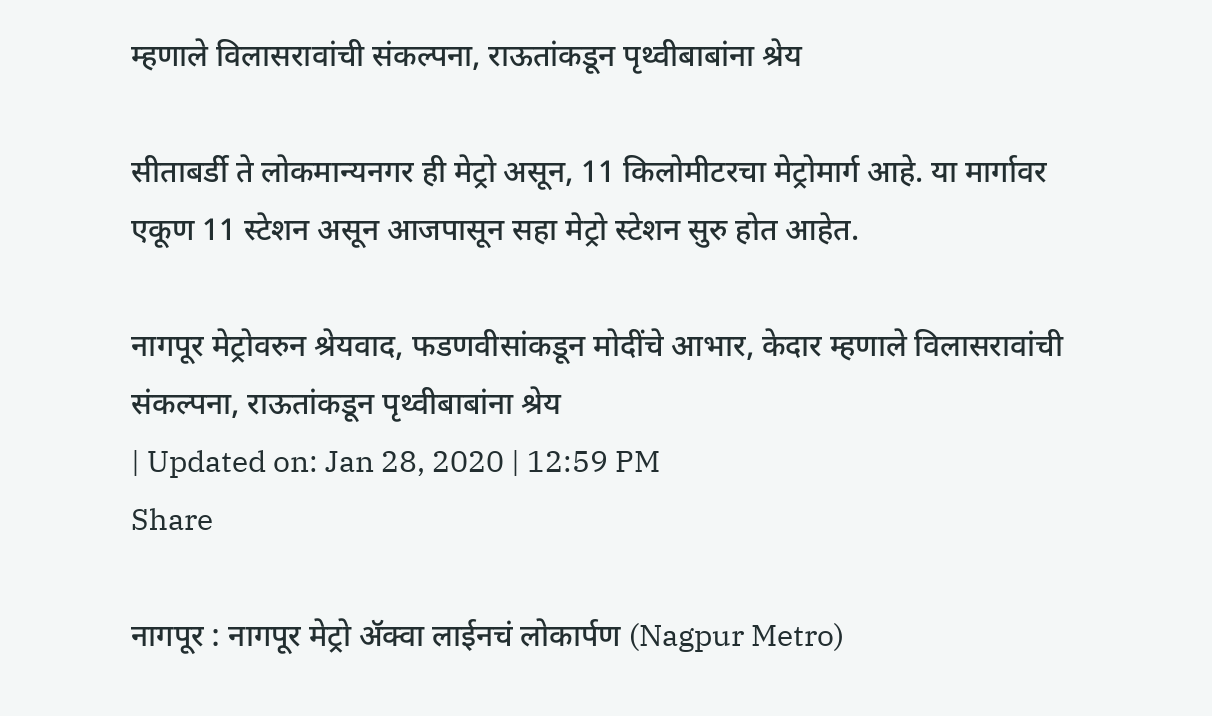म्हणाले विलासरावांची संकल्पना, राऊतांकडून पृथ्वीबाबांना श्रेय

सीताबर्डी ते लोकमान्यनगर ही मेट्रो असून, 11 किलोमीटरचा मेट्रोमार्ग आहे. या मार्गावर एकूण 11 स्टेशन असून आजपासून सहा मेट्रो स्टेशन सुरु होत आहेत.

नागपूर मेट्रोवरुन श्रेयवाद, फडणवीसांकडून मोदींचे आभार, केदार म्हणाले विलासरावांची संकल्पना, राऊतांकडून पृथ्वीबाबांना श्रेय
| Updated on: Jan 28, 2020 | 12:59 PM
Share

नागपूर : नागपूर मेट्रो ॲक्वा लाईनचं लोकार्पण (Nagpur Metro)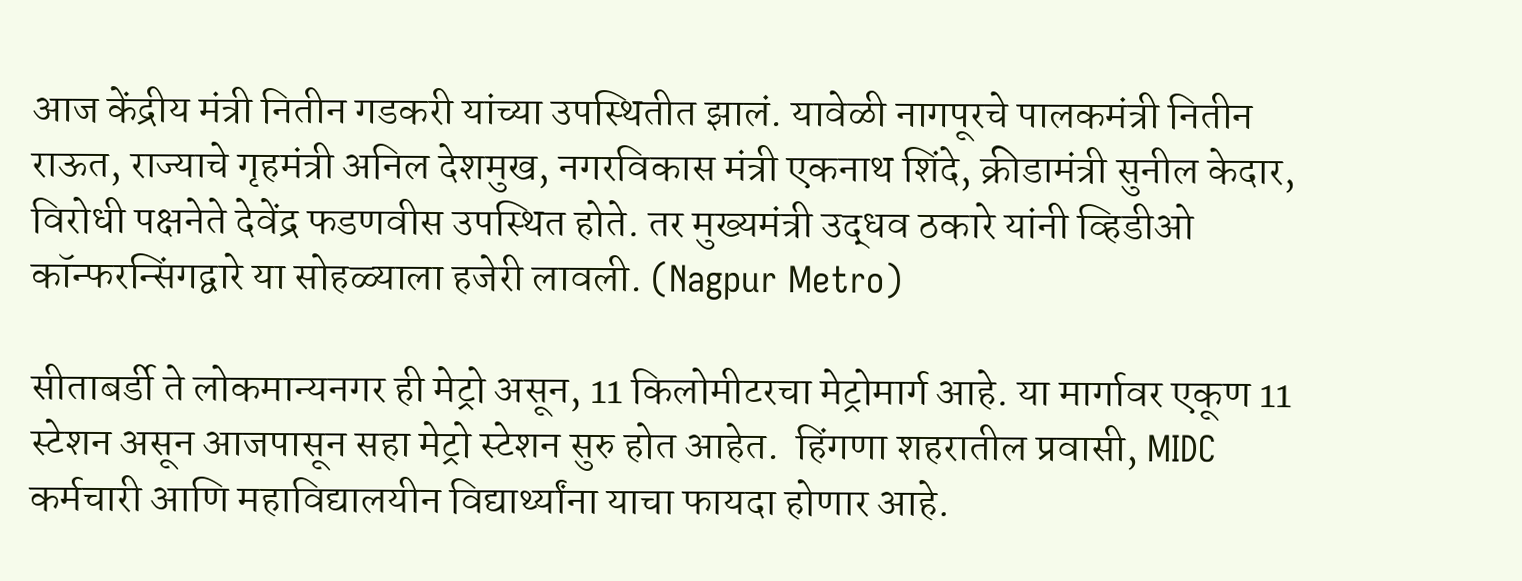आज केंद्रीय मंत्री नितीन गडकरी यांच्या उपस्थितीत झालं. यावेळी नागपूरचे पालकमंत्री नितीन राऊत, राज्याचे गृहमंत्री अनिल देशमुख, नगरविकास मंत्री एकनाथ शिंदे, क्रीडामंत्री सुनील केदार, विरोधी पक्षनेते देवेंद्र फडणवीस उपस्थित होते. तर मुख्यमंत्री उद्धव ठकारे यांनी व्हिडीओ कॉन्फरन्सिंगद्वारे या सोहळ्याला हजेरी लावली. (Nagpur Metro)

सीताबर्डी ते लोकमान्यनगर ही मेट्रो असून, 11 किलोमीटरचा मेट्रोमार्ग आहे. या मार्गावर एकूण 11 स्टेशन असून आजपासून सहा मेट्रो स्टेशन सुरु होत आहेत.  हिंगणा शहरातील प्रवासी, MIDC कर्मचारी आणि महाविद्यालयीन विद्यार्थ्यांना याचा फायदा होणार आहे.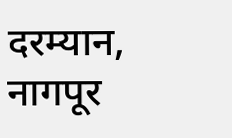दरम्यान, नागपूर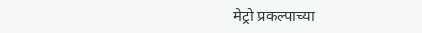मेट्रो प्रकल्पाच्या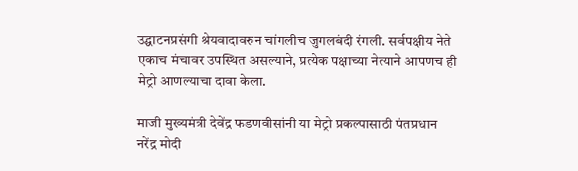उद्घाटनप्रसंगी श्रेयवादावरुन चांगलीच जुगलबंदी रंगली. सर्वपक्षीय नेते एकाच मंचावर उपस्थित असल्याने, प्रत्येक पक्षाच्या नेत्याने आपणच ही मेट्रो आणल्याचा दावा केला.

माजी मुख्यमंत्री देवेंद्र फडणवीसांनी या मेट्रो प्रकल्पासाठी पंतप्रधान नरेंद्र मोदी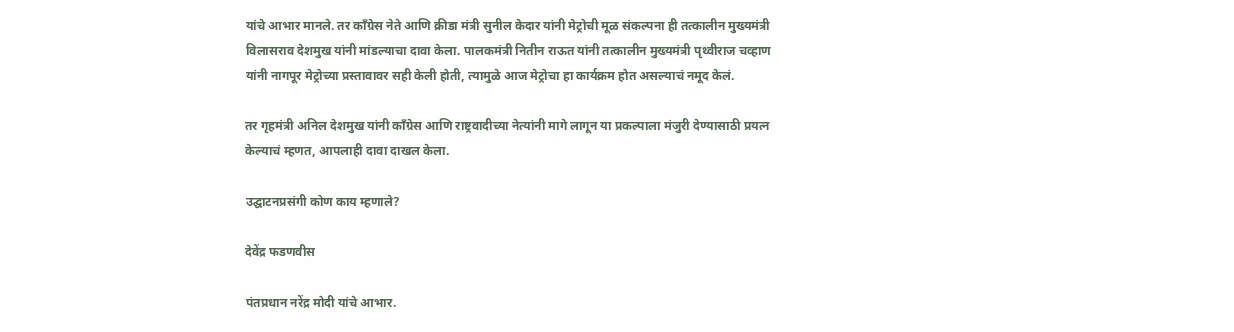यांचे आभार मानले. तर काँग्रेस नेते आणि क्रीडा मंत्री सुनील केदार यांनी मेट्रोची मूळ संकल्पना ही तत्कालीन मुख्यमंत्री विलासराव देशमुख यांनी मांडल्याचा दावा केला. पालकमंत्री नितीन राऊत यांनी तत्कालीन मुख्यमंत्री पृथ्वीराज चव्हाण यांनी नागपूर मेट्रोच्या प्रस्तावावर सही केली होती, त्यामुळे आज मेट्रोचा हा कार्यक्रम होत असल्याचं नमूद केलं.

तर गृहमंत्री अनिल देशमुख यांनी काँग्रेस आणि राष्ट्रवादीच्या नेत्यांनी मागे लागून या प्रकल्पाला मंजुरी देण्यासाठी प्रयत्न केल्याचं म्हणत, आपलाही दावा दाखल केला.

उद्घाटनप्रसंगी कोण काय म्हणाले?

देवेंद्र फडणवीस

पंतप्रधान नरेंद्र मोदी यांचे आभार.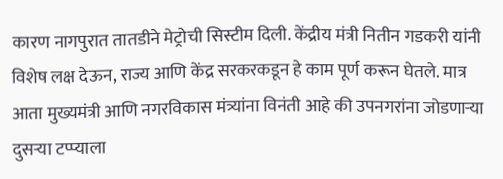कारण नागपुरात तातडीने मेट्रोची सिस्टीम दिली. केंद्रीय मंत्री नितीन गडकरी यांनी विशेष लक्ष देऊन, राज्य आणि केंद्र सरकरकडून हे काम पूर्ण करून घेतले. मात्र आता मुख्यमंत्री आणि नगरविकास मंत्र्यांना विनंती आहे की उपनगरांना जोडणाऱ्या दुसऱ्या टप्प्याला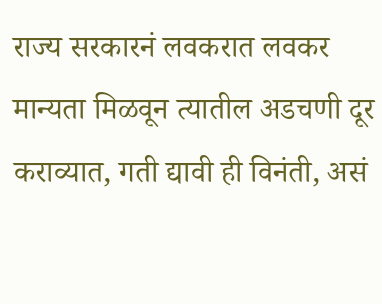राज्य सरकारनं लवकरात लवकर मान्यता मिळवून त्यातील अडचणी दूर कराव्यात, गती द्यावी ही विनंती, असं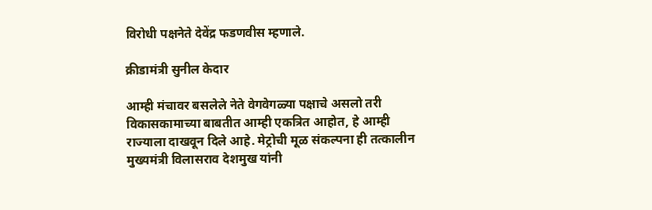विरोधी पक्षनेते देवेंद्र फडणवीस म्हणाले.

क्रीडामंत्री सुनील केदार

आम्ही मंचावर बसलेले नेते वेगवेगळ्या पक्षाचे असलो तरी विकासकामाच्या बाबतीत आम्ही एकत्रित आहोत, हे आम्ही राज्याला दाखवून दिले आहे. मेट्रोची मूळ संकल्पना ही तत्कालीन मुख्यमंत्री विलासराव देशमुख यांनी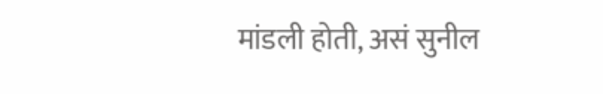मांडली होती, असं सुनील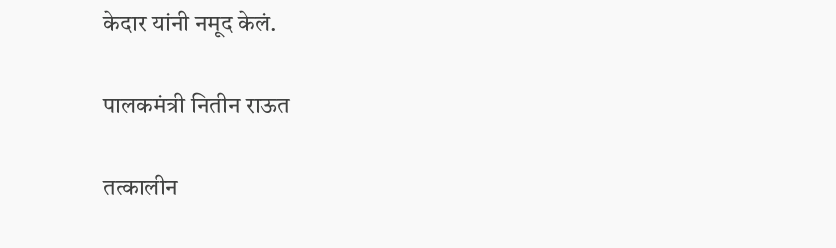केदार यांनी नमूद केलं.

पालकमंत्री नितीन राऊत

तत्कालीन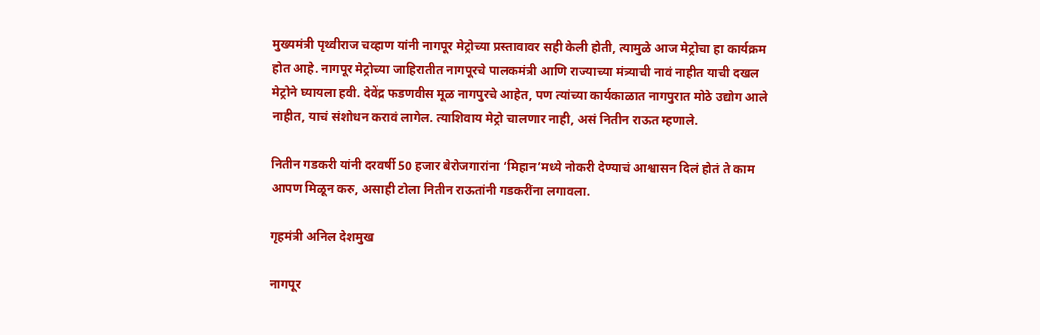मुख्यमंत्री पृथ्वीराज चव्हाण यांनी नागपूर मेट्रोच्या प्रस्तावावर सही केली होती, त्यामुळे आज मेट्रोचा हा कार्यक्रम होत आहे. नागपूर मेट्रोच्या जाहिरातीत नागपूरचे पालकमंत्री आणि राज्याच्या मंत्र्याची नावं नाहीत याची दखल मेट्रोने घ्यायला हवी. देवेंद्र फडणवीस मूळ नागपुरचे आहेत, पण त्यांच्या कार्यकाळात नागपुरात मोठे उद्योग आले नाहीत, याचं संशोधन करावं लागेल. त्याशिवाय मेट्रो चालणार नाही, असं नितीन राऊत म्हणाले.

नितीन गडकरी यांनी दरवर्षी 50 हजार बेरोजगारांना ‘मिहान’मध्ये नोकरी देण्याचं आश्वासन दिलं होतं ते काम आपण मिळून करु, असाही टोला नितीन राऊतांनी गडकरींना लगावला.

गृहमंत्री अनिल देशमुख

नागपूर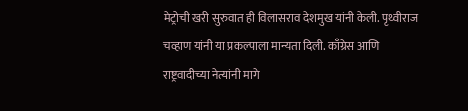मेट्रोची खरी सुरुवात ही विलासराव देशमुख यांनी केली. पृथ्वीराज चव्हाण यांनी या प्रकल्पाला मान्यता दिली. काँग्रेस आणि राष्ट्रवादीच्या नेत्यांनी मागे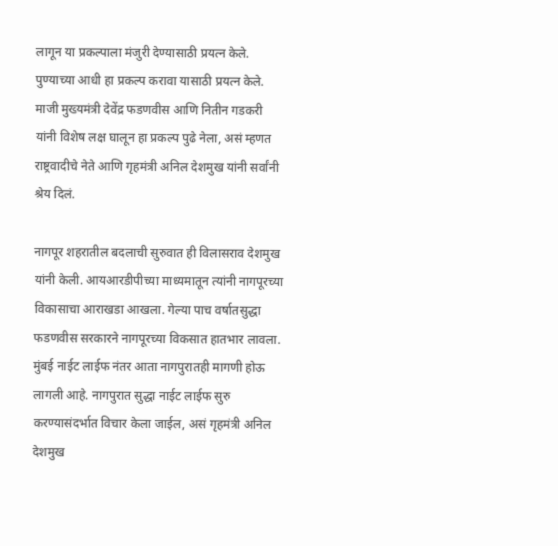लागून या प्रकल्पाला मंजुरी देण्यासाठी प्रयत्न केले. पुण्याच्या आधी हा प्रकल्प करावा यासाठी प्रयत्न केले. माजी मुख्यमंत्री देवेंद्र फडणवीस आणि नितीन गडकरी यांनी विशेष लक्ष घालून हा प्रकल्प पुढे नेला, असं म्हणत राष्ट्रवादीचे नेते आणि गृहमंत्री अनिल देशमुख यांनी सर्वांनी श्रेय दिलं.

नागपूर शहरातील बदलाची सुरुवात ही विलासराव देशमुख यांनी केली. आयआरडीपीच्या माध्यमातून त्यांनी नागपूरच्या विकासाचा आराखडा आखला. गेल्या पाच वर्षातसुद्धा फडणवीस सरकारने नागपूरच्या विकसात हातभार लावला. मुंबई नाईट लाईफ नंतर आता नागपुरातही मागणी होऊ लागली आहे. नागपुरात सुद्धा नाईट लाईफ सुरु करण्यासंदर्भात विचार केला जाईल, असं गृहमंत्री अनिल देशमुख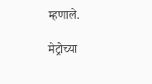म्हणाले.

मेट्रोच्या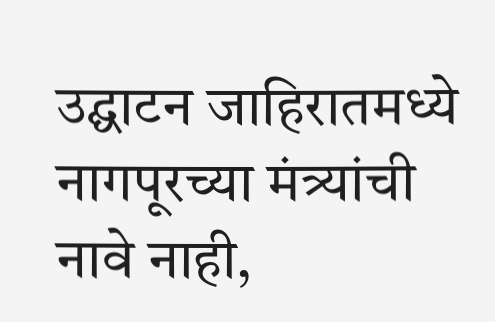उद्घाटन जाहिरातमध्ये नागपूरच्या मंत्र्यांची नावे नाही,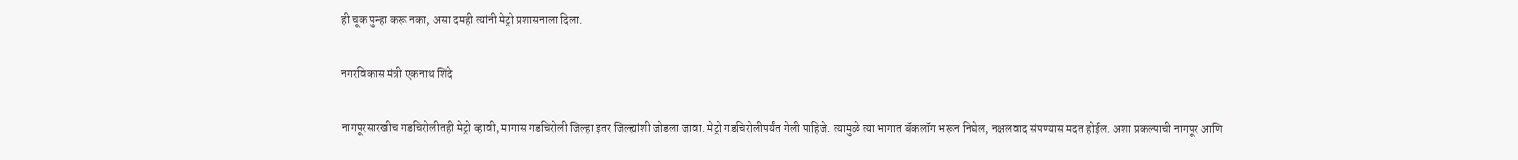ही चूक पुन्हा करू नका, असा दमही त्यांनी मेट्रो प्रशासनाला दिला.

नगरविकास मंत्री एकनाथ शिंदे

नागपूरसारखीच गडचिरोलीतही मेट्रो व्हावी, मागास गडचिरोली जिल्हा इतर जिल्ह्यांशी जोडला जावा. मेट्रो गडचिरोलीपर्यंत गेली पाहिजे. त्यामुळे त्या भागात बॅकलॉग भरून निघेल, नक्षलवाद संपण्यास मदत होईल. अशा प्रकल्पाची नागपूर आणि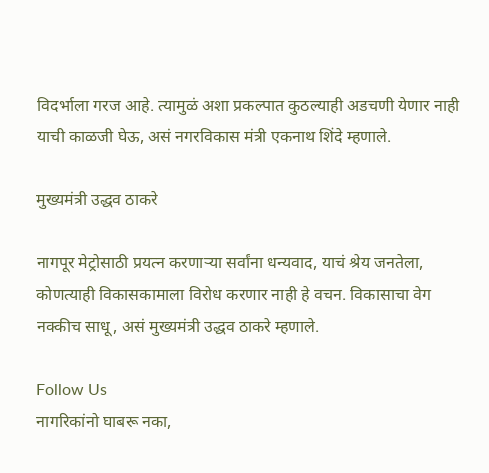विदर्भाला गरज आहे. त्यामुळं अशा प्रकल्पात कुठल्याही अडचणी येणार नाही याची काळजी घेऊ, असं नगरविकास मंत्री एकनाथ शिंदे म्हणाले.

मुख्यमंत्री उद्धव ठाकरे

नागपूर मेट्रोसाठी प्रयत्न करणाऱ्या सर्वांना धन्यवाद, याचं श्रेय जनतेला, कोणत्याही विकासकामाला विरोध करणार नाही हे वचन. विकासाचा वेग नक्कीच साधू, असं मुख्यमंत्री उद्धव ठाकरे म्हणाले.

Follow Us
नागरिकांनो घाबरू नका,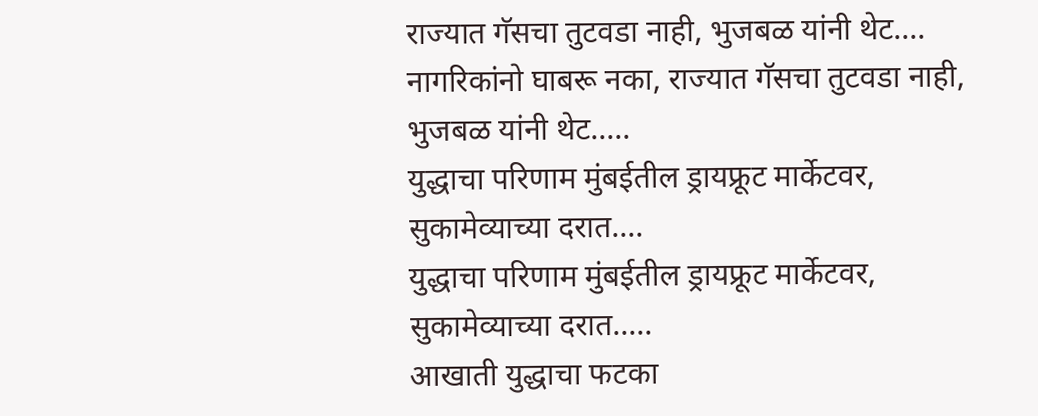राज्यात गॅसचा तुटवडा नाही, भुजबळ यांनी थेट....
नागरिकांनो घाबरू नका, राज्यात गॅसचा तुटवडा नाही, भुजबळ यांनी थेट.....
युद्धाचा परिणाम मुंबईतील ड्रायफ्रूट मार्केटवर, सुकामेव्याच्या दरात....
युद्धाचा परिणाम मुंबईतील ड्रायफ्रूट मार्केटवर, सुकामेव्याच्या दरात.....
आखाती युद्धाचा फटका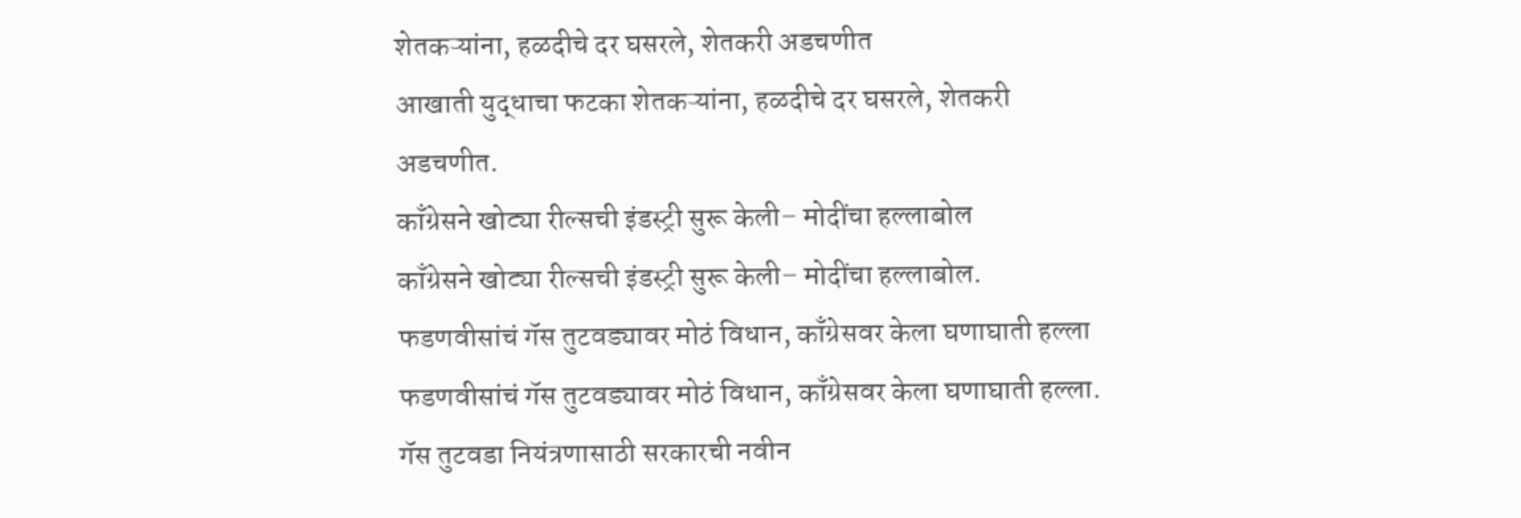शेतकऱ्यांना, हळदीचे दर घसरले, शेतकरी अडचणीत
आखाती युद्धाचा फटका शेतकऱ्यांना, हळदीचे दर घसरले, शेतकरी अडचणीत.
काँग्रेसने खोट्या रील्सची इंडस्ट्री सुरू केली– मोदींचा हल्लाबोल
काँग्रेसने खोट्या रील्सची इंडस्ट्री सुरू केली– मोदींचा हल्लाबोल.
फडणवीसांचं गॅस तुटवड्यावर मोठं विधान, काँग्रेसवर केला घणाघाती हल्ला
फडणवीसांचं गॅस तुटवड्यावर मोठं विधान, काँग्रेसवर केला घणाघाती हल्ला.
गॅस तुटवडा नियंत्रणासाठी सरकारची नवीन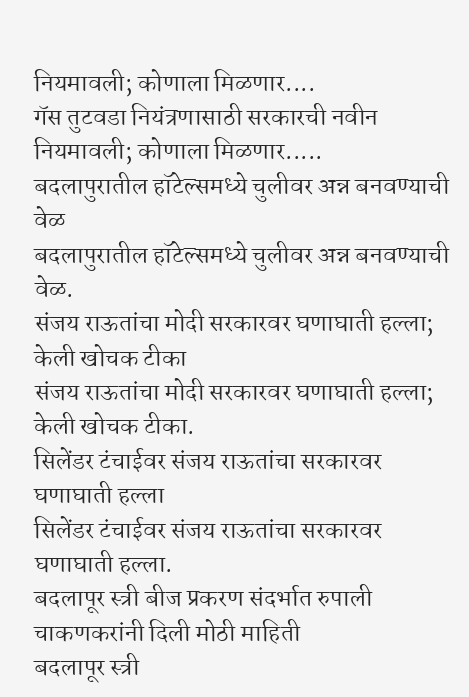नियमावली; कोणाला मिळणार....
गॅस तुटवडा नियंत्रणासाठी सरकारची नवीन नियमावली; कोणाला मिळणार.....
बदलापुरातील हॉटेल्समध्ये चुलीवर अन्न बनवण्याची वेळ
बदलापुरातील हॉटेल्समध्ये चुलीवर अन्न बनवण्याची वेळ.
संजय राऊतांचा मोदी सरकारवर घणाघाती हल्ला; केली खोचक टीका
संजय राऊतांचा मोदी सरकारवर घणाघाती हल्ला; केली खोचक टीका.
सिलेंडर टंचाईवर संजय राऊतांचा सरकारवर घणाघाती हल्ला
सिलेंडर टंचाईवर संजय राऊतांचा सरकारवर घणाघाती हल्ला.
बदलापूर स्त्री बीज प्रकरण संदर्भात रुपाली चाकणकरांनी दिली मोठी माहिती
बदलापूर स्त्री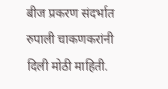बीज प्रकरण संदर्भात रुपाली चाकणकरांनी दिली मोठी माहिती.